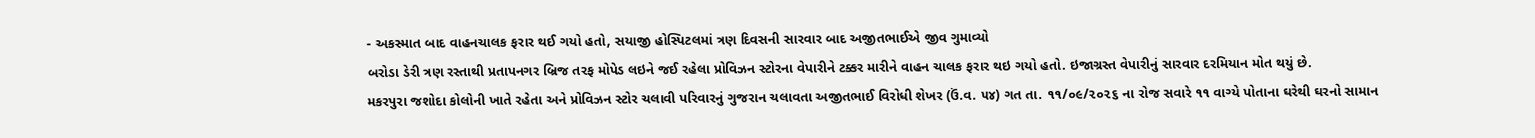- અકસ્માત બાદ વાહનચાલક ફરાર થઈ ગયો હતો, સયાજી હોસ્પિટલમાં ત્રણ દિવસની સારવાર બાદ અજીતભાઈએ જીવ ગુમાવ્યો
બરોડા ડેરી ત્રણ રસ્તાથી પ્રતાપનગર બ્રિજ તરફ મોપેડ લઇને જઈ રહેલા પ્રોવિઝન સ્ટોરના વેપારીને ટક્કર મારીને વાહન ચાલક ફરાર થઇ ગયો હતો. ઇજાગ્રસ્ત વેપારીનું સારવાર દરમિયાન મોત થયું છે.
મકરપુરા જશોદા કોલોની ખાતે રહેતા અને પ્રોવિઝન સ્ટોર ચલાવી પરિવારનું ગુજરાન ચલાવતા અજીતભાઈ વિરોધી શેખર (ઉં.વ. ૫૪) ગત તા. ૧૧/૦૯/૨૦૨૬ ના રોજ સવારે ૧૧ વાગ્યે પોતાના ઘરેથી ઘરનો સામાન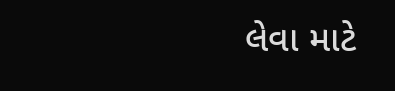લેવા માટે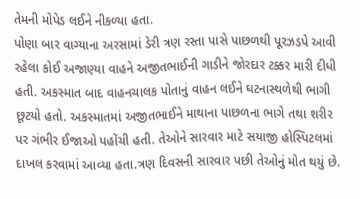તેમની મોપેડ લઈને નીકળ્યા હતા.
પોણા બાર વાગ્યાના અરસામાં ડેરી ત્રણ રસ્તા પાસે પાછળથી પૂરઝડપે આવી રહેલા કોઈ અજાણ્યા વાહને અજીતભાઈની ગાડીને જોરદાર ટક્કર મારી દીધી હતી. અકસ્માત બાદ વાહનચાલક પોતાનું વાહન લઈને ઘટનાસ્થળેથી ભાગી છૂટયો હતો. અકસ્માતમાં અજીતભાઈને માથાના પાછળના ભાગે તથા શરીર પર ગંભીર ઈજાઓ પહોંચી હતી. તેઓને સારવાર માટે સયાજી હોસ્પિટલમાં દાખલ કરવામાં આવ્યા હતા.ત્રણ દિવસની સારવાર પછી તેઓનું મોત થયું છે.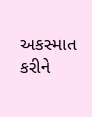અકસ્માત કરીને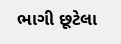ભાગી છૂટેલા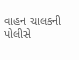વાહન ચાલકની પોલીસે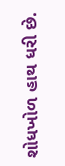શોધખોળ હાથ ધરી છે.